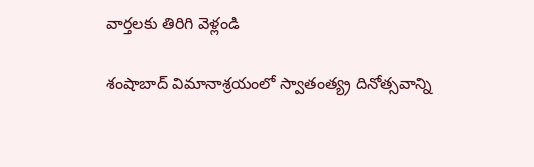వార్తలకు తిరిగి వెళ్లండి

శంషాబాద్ విమానాశ్రయంలో స్వాతంత్య్ర దినోత్సవాన్ని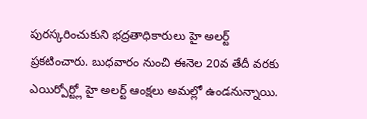పురస్కరించుకుని భద్రతాధికారులు హై అలర్ట్ ప్రకటించారు. బుధవారం నుంచి ఈనెల 20వ తేదీ వరకు ఎయిర్పోర్ట్లో హై అలర్ట్ ఆంక్షలు అమల్లో ఉండనున్నాయి.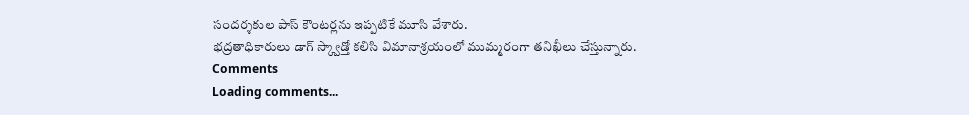సందర్శకుల పాస్ కౌంటర్లను ఇప్పటికే మూసి వేశారు.
భద్రతాధికారులు డాగ్ స్క్వాడ్తో కలిసి విమానాశ్రయంలో ముమ్మరంగా తనిఖీలు చేస్తున్నారు.
Comments
Loading comments...